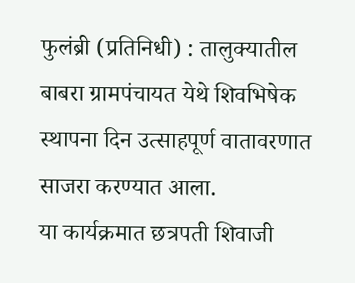फुलंब्री (प्रतिनिधी) : तालुक्यातील बाबरा ग्रामपंचायत येथे शिवभिषेक स्थापना दिन उत्साहपूर्ण वातावरणात साजरा करण्यात आला.
या कार्यक्रमात छत्रपती शिवाजी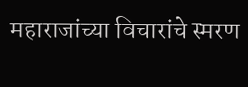महाराजांच्या विचारांचे स्मरण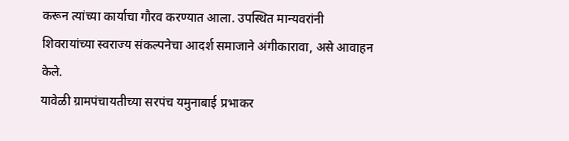करून त्यांच्या कार्याचा गौरव करण्यात आला. उपस्थित मान्यवरांनी शिवरायांच्या स्वराज्य संकल्पनेचा आदर्श समाजाने अंगीकारावा, असे आवाहन केले.
यावेळी ग्रामपंचायतीच्या सरपंच यमुनाबाई प्रभाकर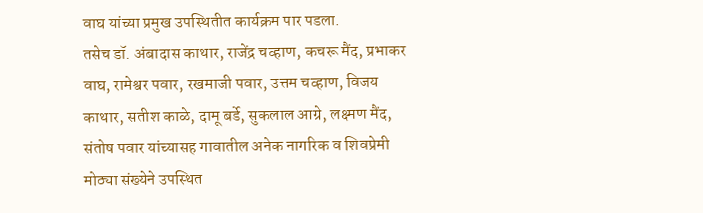वाघ यांच्या प्रमुख उपस्थितीत कार्यक्रम पार पडला.
तसेच डॉ. अंबादास काथार, राजेंद्र चव्हाण, कचरू मैंद, प्रभाकर वाघ, रामेश्वर पवार, रखमाजी पवार, उत्तम चव्हाण, विजय काथार, सतीश काळे, दामू बर्डे, सुकलाल आग्रे, लक्ष्मण मैंद, संतोष पवार यांच्यासह गावातील अनेक नागरिक व शिवप्रेमी मोठ्या संख्येने उपस्थित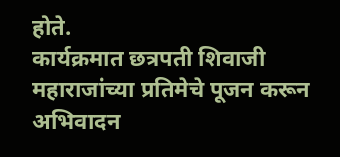होते.
कार्यक्रमात छत्रपती शिवाजी महाराजांच्या प्रतिमेचे पूजन करून अभिवादन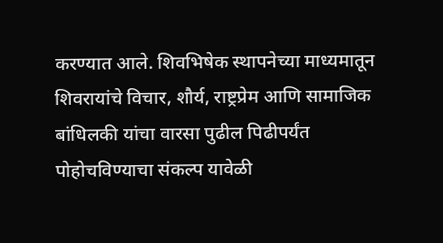करण्यात आले. शिवभिषेक स्थापनेच्या माध्यमातून शिवरायांचे विचार, शौर्य, राष्ट्रप्रेम आणि सामाजिक बांधिलकी यांचा वारसा पुढील पिढीपर्यंत पोहोचविण्याचा संकल्प यावेळी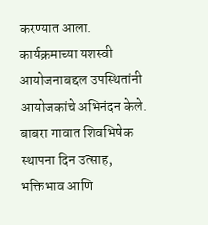करण्यात आला.
कार्यक्रमाच्या यशस्वी आयोजनाबद्दल उपस्थितांनी आयोजकांचे अभिनंदन केले. बाबरा गावात शिवभिषेक स्थापना दिन उत्साह, भक्तिभाव आणि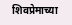शिवप्रेमाच्या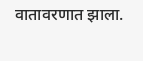वातावरणात झाला.